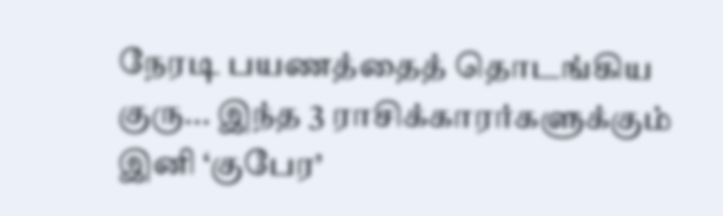நேரடி பயணத்தைத் தொடங்கிய குரு... இந்த 3 ராசிக்காரர்களுக்கும் இனி ‘குபேர’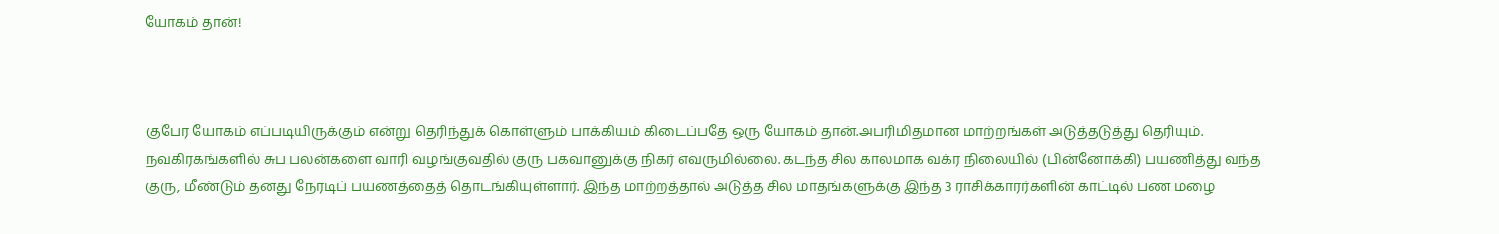யோகம் தான்!



குபேர யோகம் எப்படியிருக்கும் என்று தெரிந்துக் கொள்ளும் பாக்கியம் கிடைப்பதே ஒரு யோகம் தான்.அபரிமிதமான மாற்றங்கள் அடுத்தடுத்து தெரியும். நவகிரகங்களில் சுப பலன்களை வாரி வழங்குவதில் குரு பகவானுக்கு நிகர் எவருமில்லை. கடந்த சில காலமாக வக்ர நிலையில் (பின்னோக்கி) பயணித்து வந்த குரு, மீண்டும் தனது நேரடிப் பயணத்தைத் தொடங்கியுள்ளார். இந்த மாற்றத்தால் அடுத்த சில மாதங்களுக்கு இந்த 3 ராசிக்காரர்களின் காட்டில் பண மழை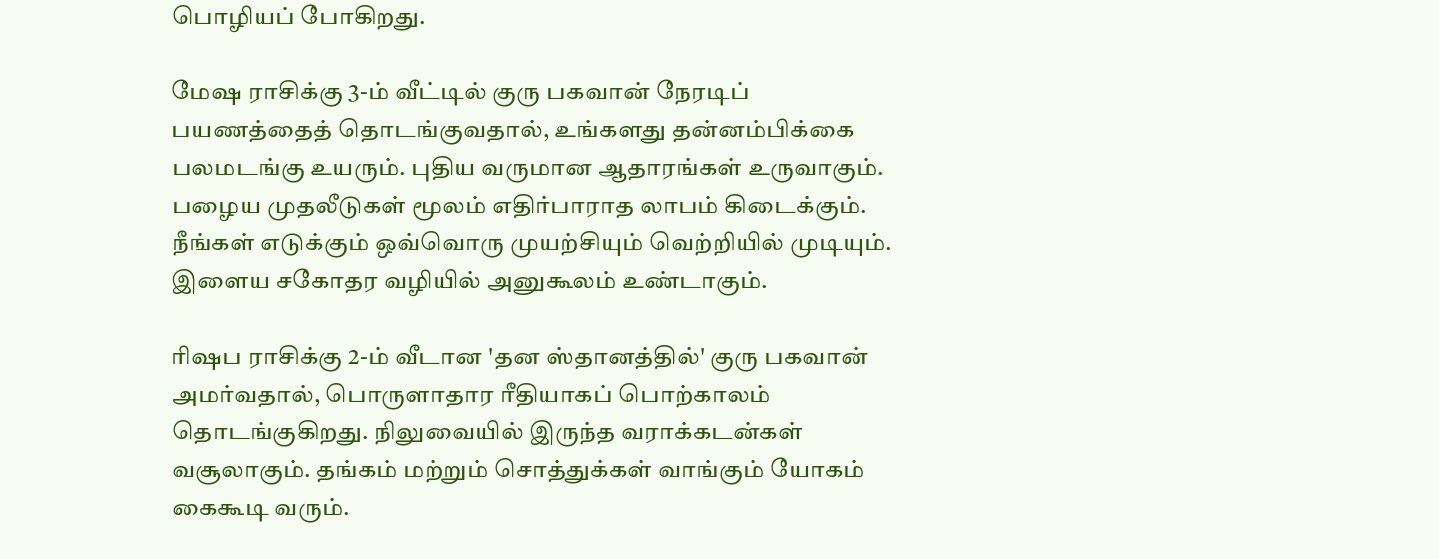பொழியப் போகிறது.

மேஷ ராசிக்கு 3-ம் வீட்டில் குரு பகவான் நேரடிப் பயணத்தைத் தொடங்குவதால், உங்களது தன்னம்பிக்கை பலமடங்கு உயரும். புதிய வருமான ஆதாரங்கள் உருவாகும். பழைய முதலீடுகள் மூலம் எதிர்பாராத லாபம் கிடைக்கும். நீங்கள் எடுக்கும் ஒவ்வொரு முயற்சியும் வெற்றியில் முடியும். இளைய சகோதர வழியில் அனுகூலம் உண்டாகும்.

ரிஷப ராசிக்கு 2-ம் வீடான 'தன ஸ்தானத்தில்' குரு பகவான் அமர்வதால், பொருளாதார ரீதியாகப் பொற்காலம் தொடங்குகிறது. நிலுவையில் இருந்த வராக்கடன்கள் வசூலாகும். தங்கம் மற்றும் சொத்துக்கள் வாங்கும் யோகம் கைகூடி வரும்.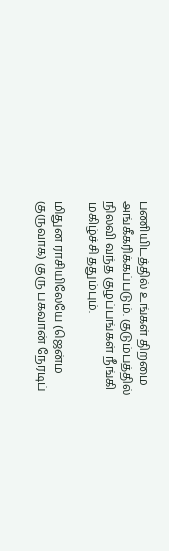பணியிடத்தில் உங்கள் திறமை அங்கீகரிக்கப்படும். குடும்பத்தில் நிலவி வந்த குழப்பங்கள் நீங்கி மகிழ்ச்சி ததும்பும்.

மிதுன ராசியிலேயே (ஜென்ம குருவாக) குரு பகவான் நேரடிப்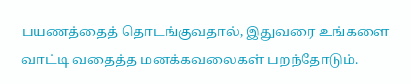பயணத்தைத் தொடங்குவதால், இதுவரை உங்களை வாட்டி வதைத்த மனக்கவலைகள் பறந்தோடும்.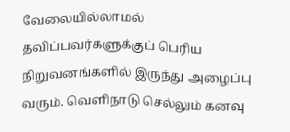வேலையில்லாமல் தவிப்பவர்களுக்குப் பெரிய நிறுவனங்களில் இருந்து அழைப்பு வரும். வெளிநாடு செல்லும் கனவு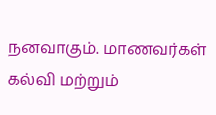நனவாகும். மாணவர்கள் கல்வி மற்றும்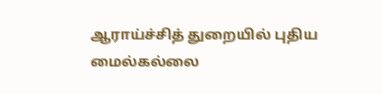ஆராய்ச்சித் துறையில் புதிய மைல்கல்லை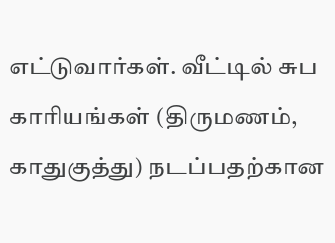எட்டுவார்கள். வீட்டில் சுப காரியங்கள் (திருமணம், காதுகுத்து) நடப்பதற்கான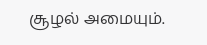சூழல் அமையும்.